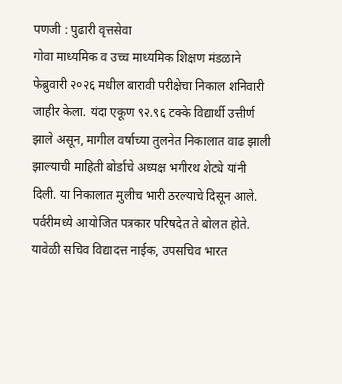पणजी : पुढारी वृत्तसेवा
गोवा माध्यमिक व उच्च माध्यमिक शिक्षण मंडळाने फेब्रुवारी २०२६ मधील बारावी परीक्षेचा निकाल शनिवारी जाहीर केला. यंदा एकूण ९२.९६ टक्के विद्यार्थी उत्तीर्ण झाले असून, मागील वर्षाच्या तुलनेत निकालात वाढ झाली झाल्याची माहिती बोर्डाचे अध्यक्ष भगीरथ शेट्ये यांनी दिली. या निकालात मुलीच भारी ठरल्याचे दिसून आले.
पर्वरीमध्ये आयोजित पत्रकार परिषदेत ते बोलत होते. यावेळी सचिव विद्यादत्त नाईक, उपसचिव भारत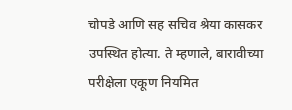चोपडे आणि सह सचिव श्रेया कासकर उपस्थित होत्या. ते म्हणाले, बारावीच्या परीक्षेला एकूण नियमित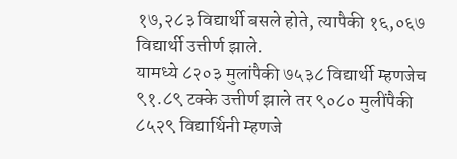१७,२८३ विद्यार्थी बसले होते, त्यापैकी १६,०६७ विद्यार्थी उत्तीर्ण झाले.
यामध्ये ८२०३ मुलांपैकी ७५३८ विद्यार्थी म्हणजेच ९१.८९ टक्के उत्तीर्ण झाले तर ९०८० मुलींपैकी ८५२९ विद्यार्थिनी म्हणजे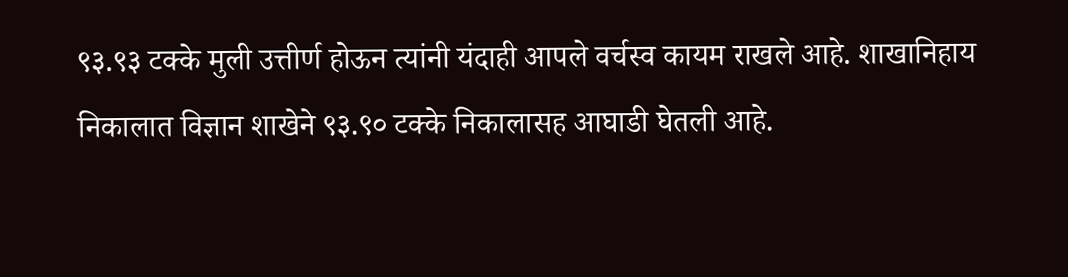९३.९३ टक्के मुली उत्तीर्ण होऊन त्यांनी यंदाही आपले वर्चस्व कायम राखले आहे. शाखानिहाय निकालात विज्ञान शाखेने ९३.९० टक्के निकालासह आघाडी घेतली आहे.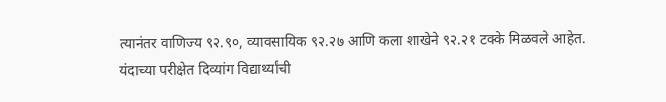त्यानंतर वाणिज्य ९२.९०, व्यावसायिक ९२.२७ आणि कला शाखेने ९२.२१ टक्के मिळवले आहेत.
यंदाच्या परीक्षेत दिव्यांग विद्यार्थ्यांची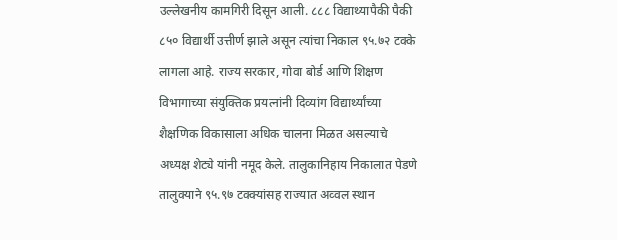उल्लेखनीय कामगिरी दिसून आली. ८८८ विद्याथ्यापैकी पैकी ८५० विद्यार्थी उत्तीर्ण झाले असून त्यांचा निकाल ९५.७२ टक्के लागला आहे. राज्य सरकार, गोवा बोर्ड आणि शिक्षण विभागाच्या संयुक्तिक प्रयत्नांनी दिव्यांग विद्यार्थ्यांच्या शैक्षणिक विकासाला अधिक चालना मिळत असल्याचे अध्यक्ष शेट्ये यांनी नमूद केले. तालुकानिहाय निकालात पेडणे तालुक्याने ९५.९७ टक्क्यांसह राज्यात अव्वल स्थान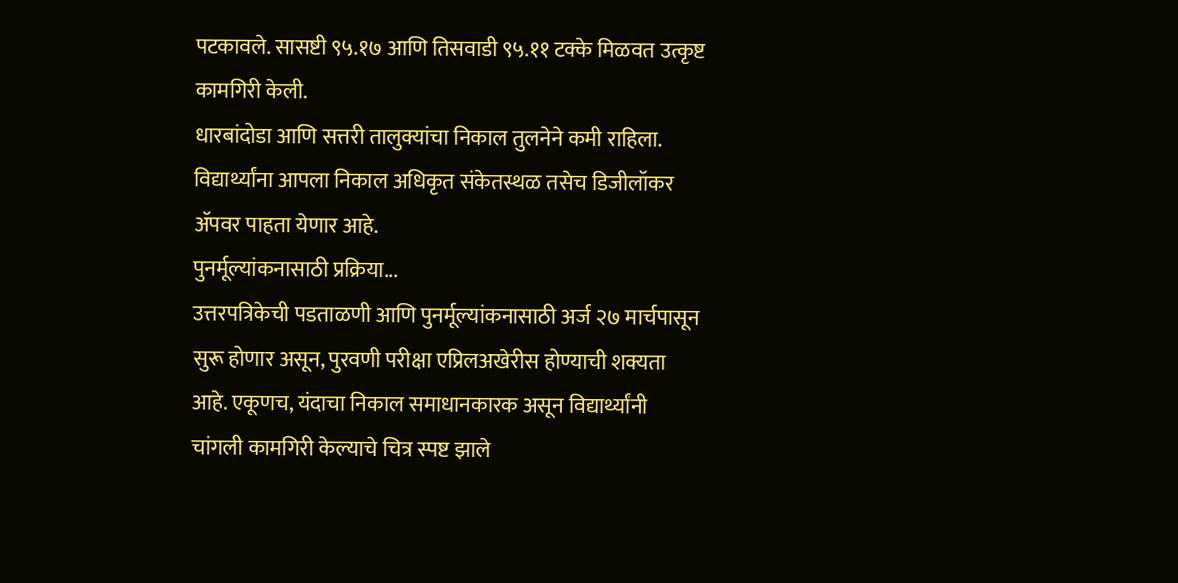पटकावले. सासष्टी ९५.१७ आणि तिसवाडी ९५.११ टक्के मिळवत उत्कृष्ट कामगिरी केली.
धारबांदोडा आणि सत्तरी तालुक्यांचा निकाल तुलनेने कमी राहिला. विद्यार्थ्यांना आपला निकाल अधिकृत संकेतस्थळ तसेच डिजीलॉकर ॲपवर पाहता येणार आहे.
पुनर्मूल्यांकनासाठी प्रक्रिया...
उत्तरपत्रिकेची पडताळणी आणि पुनर्मूल्यांकनासाठी अर्ज २७ मार्चपासून सुरू होणार असून, पुरवणी परीक्षा एप्रिलअखेरीस होण्याची शक्यता आहे. एकूणच, यंदाचा निकाल समाधानकारक असून विद्यार्थ्यांनी चांगली कामगिरी केल्याचे चित्र स्पष्ट झाले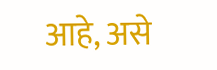आहे, असे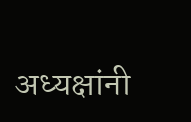अध्यक्षांनी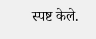स्पष्ट केले.